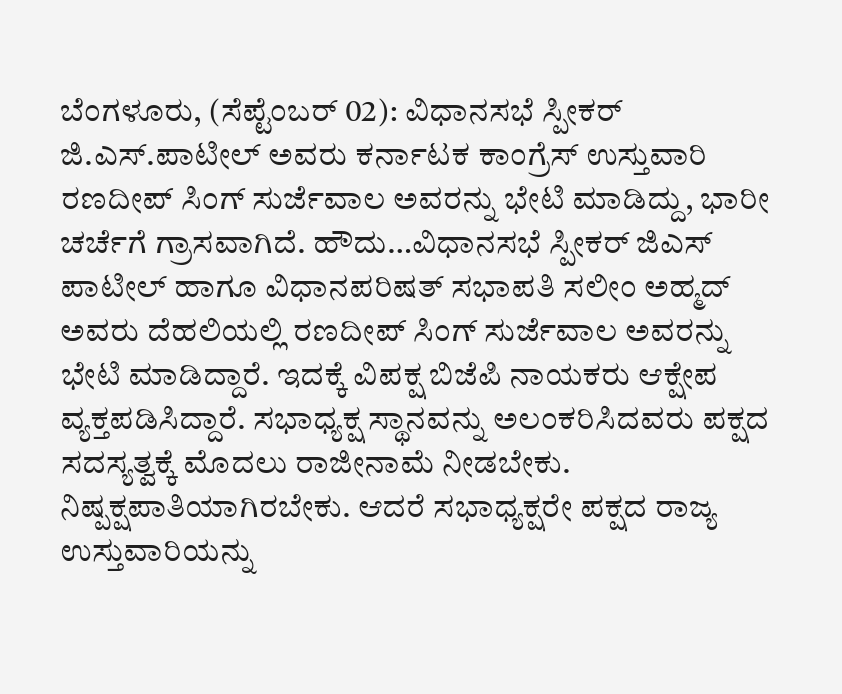ಬೆಂಗಳೂರು, (ಸೆಪ್ಟೆಂಬರ್ 02): ವಿಧಾನಸಭೆ ಸ್ಪೀಕರ್ ಜಿ.ಎಸ್.ಪಾಟೀಲ್ ಅವರು ಕರ್ನಾಟಕ ಕಾಂಗ್ರೆಸ್ ಉಸ್ತುವಾರಿ ರಣದೀಪ್ ಸಿಂಗ್ ಸುರ್ಜೆವಾಲ ಅವರನ್ನು ಭೇಟಿ ಮಾಡಿದ್ದು, ಭಾರೀ ಚರ್ಚೆಗೆ ಗ್ರಾಸವಾಗಿದೆ. ಹೌದು…ವಿಧಾನಸಭೆ ಸ್ಪೀಕರ್ ಜಿಎಸ್ ಪಾಟೀಲ್ ಹಾಗೂ ವಿಧಾನಪರಿಷತ್ ಸಭಾಪತಿ ಸಲೀಂ ಅಹ್ಮದ್ ಅವರು ದೆಹಲಿಯಲ್ಲಿ ರಣದೀಪ್ ಸಿಂಗ್ ಸುರ್ಜೆವಾಲ ಅವರನ್ನು ಭೇಟಿ ಮಾಡಿದ್ದಾರೆ. ಇದಕ್ಕೆ ವಿಪಕ್ಷ ಬಿಜೆಪಿ ನಾಯಕರು ಆಕ್ಷೇಪ ವ್ಯಕ್ತಪಡಿಸಿದ್ದಾರೆ. ಸಭಾಧ್ಯಕ್ಷ ಸ್ಥಾನವನ್ನು ಅಲಂಕರಿಸಿದವರು ಪಕ್ಷದ ಸದಸ್ಯತ್ವಕ್ಕೆ ಮೊದಲು ರಾಜೀನಾಮೆ ನೀಡಬೇಕು. ನಿಷ್ಪಕ್ಷಪಾತಿಯಾಗಿರಬೇಕು. ಆದರೆ ಸಭಾಧ್ಯಕ್ಷರೇ ಪಕ್ಷದ ರಾಜ್ಯ ಉಸ್ತುವಾರಿಯನ್ನು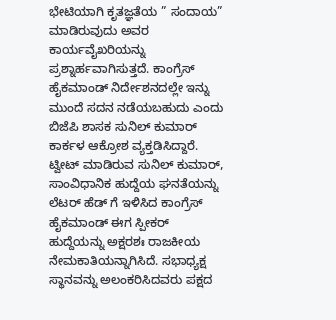ಭೇಟಿಯಾಗಿ ಕೃತಜ್ಞತೆಯ ” ಸಂದಾಯ” ಮಾಡಿರುವುದು ಅವರ ಕಾರ್ಯವೈಖರಿಯನ್ನು ಪ್ರಶ್ನಾರ್ಹವಾಗಿಸುತ್ತದೆ. ಕಾಂಗ್ರೆಸ್ ಹೈಕಮಾಂಡ್ ನಿರ್ದೇಶನದಲ್ಲೇ ಇನ್ನು ಮುಂದೆ ಸದನ ನಡೆಯಬಹುದು ಎಂದು ಬಿಜೆಪಿ ಶಾಸಕ ಸುನಿಲ್ ಕುಮಾರ್ ಕಾರ್ಕಳ ಆಕ್ರೋಶ ವ್ಯಕ್ತಡಿಸಿದ್ದಾರೆ.
ಟ್ವೀಟ್ ಮಾಡಿರುವ ಸುನಿಲ್ ಕುಮಾರ್, ಸಾಂವಿಧಾನಿಕ ಹುದ್ದೆಯ ಘನತೆಯನ್ನು ಲೆಟರ್ ಹೆಡ್ ಗೆ ಇಳಿಸಿದ ಕಾಂಗ್ರೆಸ್ ಹೈಕಮಾಂಡ್ ಈಗ ಸ್ಪೀಕರ್ ಹುದ್ದೆಯನ್ನು ಅಕ್ಷರಶಃ ರಾಜಕೀಯ ನೇಮಕಾತಿಯನ್ನಾಗಿಸಿದೆ. ಸಭಾಧ್ಯಕ್ಷ ಸ್ಥಾನವನ್ನು ಅಲಂಕರಿಸಿದವರು ಪಕ್ಷದ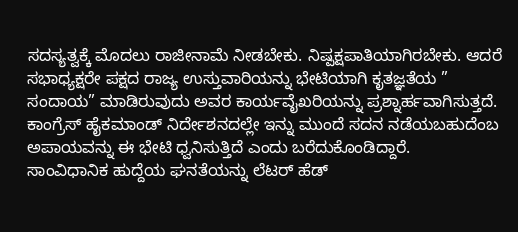ಸದಸ್ಯತ್ವಕ್ಕೆ ಮೊದಲು ರಾಜೀನಾಮೆ ನೀಡಬೇಕು. ನಿಷ್ಪಕ್ಷಪಾತಿಯಾಗಿರಬೇಕು. ಆದರೆ ಸಭಾಧ್ಯಕ್ಷರೇ ಪಕ್ಷದ ರಾಜ್ಯ ಉಸ್ತುವಾರಿಯನ್ನು ಭೇಟಿಯಾಗಿ ಕೃತಜ್ಞತೆಯ ” ಸಂದಾಯ” ಮಾಡಿರುವುದು ಅವರ ಕಾರ್ಯವೈಖರಿಯನ್ನು ಪ್ರಶ್ನಾರ್ಹವಾಗಿಸುತ್ತದೆ. ಕಾಂಗ್ರೆಸ್ ಹೈಕಮಾಂಡ್ ನಿರ್ದೇಶನದಲ್ಲೇ ಇನ್ನು ಮುಂದೆ ಸದನ ನಡೆಯಬಹುದೆಂಬ ಅಪಾಯವನ್ನು ಈ ಭೇಟಿ ಧ್ವನಿಸುತ್ತಿದೆ ಎಂದು ಬರೆದುಕೊಂಡಿದ್ದಾರೆ.
ಸಾಂವಿಧಾನಿಕ ಹುದ್ದೆಯ ಘನತೆಯನ್ನು ಲೆಟರ್ ಹೆಡ್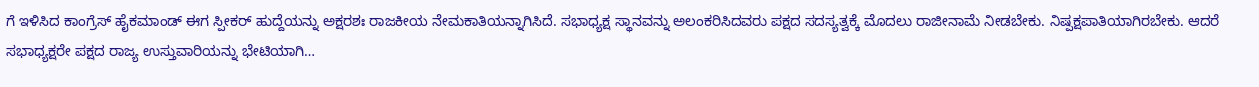ಗೆ ಇಳಿಸಿದ ಕಾಂಗ್ರೆಸ್ ಹೈಕಮಾಂಡ್ ಈಗ ಸ್ಪೀಕರ್ ಹುದ್ದೆಯನ್ನು ಅಕ್ಷರಶಃ ರಾಜಕೀಯ ನೇಮಕಾತಿಯನ್ನಾಗಿಸಿದೆ. ಸಭಾಧ್ಯಕ್ಷ ಸ್ಥಾನವನ್ನು ಅಲಂಕರಿಸಿದವರು ಪಕ್ಷದ ಸದಸ್ಯತ್ವಕ್ಕೆ ಮೊದಲು ರಾಜೀನಾಮೆ ನೀಡಬೇಕು. ನಿಷ್ಪಕ್ಷಪಾತಿಯಾಗಿರಬೇಕು. ಆದರೆ ಸಭಾಧ್ಯಕ್ಷರೇ ಪಕ್ಷದ ರಾಜ್ಯ ಉಸ್ತುವಾರಿಯನ್ನು ಭೇಟಿಯಾಗಿ…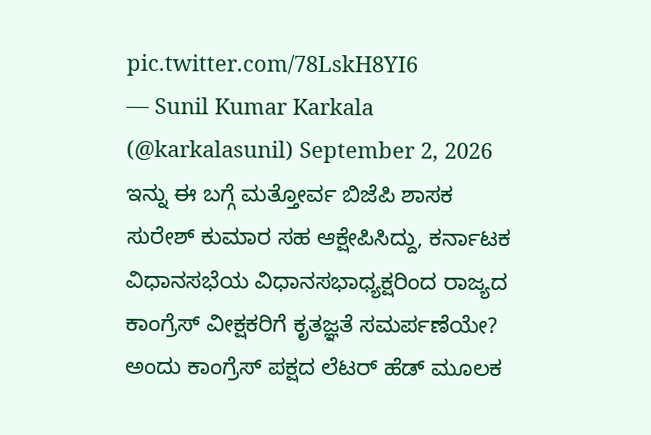pic.twitter.com/78LskH8YI6
— Sunil Kumar Karkala (@karkalasunil) September 2, 2026
ಇನ್ನು ಈ ಬಗ್ಗೆ ಮತ್ತೋರ್ವ ಬಿಜೆಪಿ ಶಾಸಕ ಸುರೇಶ್ ಕುಮಾರ ಸಹ ಆಕ್ಷೇಪಿಸಿದ್ದು, ಕರ್ನಾಟಕ ವಿಧಾನಸಭೆಯ ವಿಧಾನಸಭಾಧ್ಯಕ್ಷರಿಂದ ರಾಜ್ಯದ ಕಾಂಗ್ರೆಸ್ ವೀಕ್ಷಕರಿಗೆ ಕೃತಜ್ಞತೆ ಸಮರ್ಪಣೆಯೇ? ಅಂದು ಕಾಂಗ್ರೆಸ್ ಪಕ್ಷದ ಲೆಟರ್ ಹೆಡ್ ಮೂಲಕ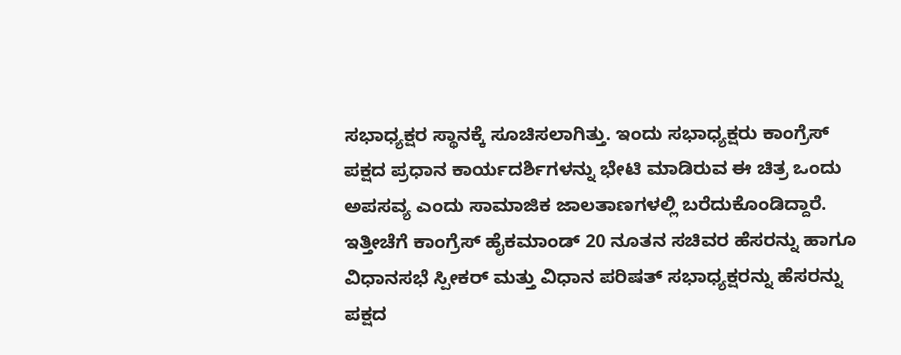ಸಭಾಧ್ಯಕ್ಷರ ಸ್ಥಾನಕ್ಕೆ ಸೂಚಿಸಲಾಗಿತ್ತು. ಇಂದು ಸಭಾಧ್ಯಕ್ಷರು ಕಾಂಗ್ರೆಸ್ ಪಕ್ಷದ ಪ್ರಧಾನ ಕಾರ್ಯದರ್ಶಿಗಳನ್ನು ಭೇಟಿ ಮಾಡಿರುವ ಈ ಚಿತ್ರ ಒಂದು ಅಪಸವ್ಯ ಎಂದು ಸಾಮಾಜಿಕ ಜಾಲತಾಣಗಳಲ್ಲಿ ಬರೆದುಕೊಂಡಿದ್ದಾರೆ.
ಇತ್ತೀಚೆಗೆ ಕಾಂಗ್ರೆಸ್ ಹೈಕಮಾಂಡ್ 20 ನೂತನ ಸಚಿವರ ಹೆಸರನ್ನು ಹಾಗೂ ವಿಧಾನಸಭೆ ಸ್ಪೀಕರ್ ಮತ್ತು ವಿಧಾನ ಪರಿಷತ್ ಸಭಾಧ್ಯಕ್ಷರನ್ನು ಹೆಸರನ್ನು ಪಕ್ಷದ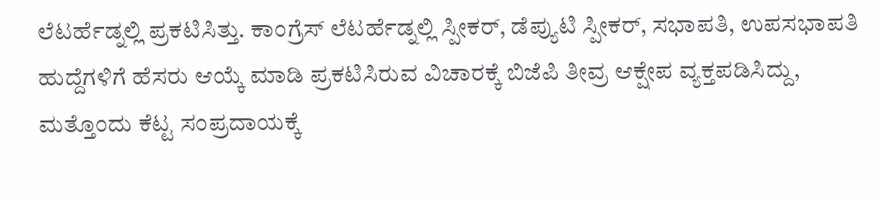ಲೆಟರ್ಹೆಡ್ನಲ್ಲಿ ಪ್ರಕಟಿಸಿತ್ತು. ಕಾಂಗ್ರೆಸ್ ಲೆಟರ್ಹೆಡ್ನಲ್ಲಿ ಸ್ಪೀಕರ್, ಡೆಪ್ಯುಟಿ ಸ್ಪೀಕರ್, ಸಭಾಪತಿ, ಉಪಸಭಾಪತಿ ಹುದ್ದೆಗಳಿಗೆ ಹೆಸರು ಆಯ್ಕೆ ಮಾಡಿ ಪ್ರಕಟಿಸಿರುವ ವಿಚಾರಕ್ಕೆ ಬಿಜೆಪಿ ತೀವ್ರ ಆಕ್ಷೇಪ ವ್ಯಕ್ತಪಡಿಸಿದ್ದು, ಮತ್ತೊಂದು ಕೆಟ್ಟ ಸಂಪ್ರದಾಯಕ್ಕೆ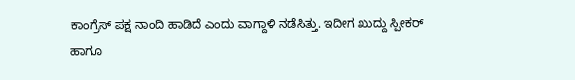ಕಾಂಗ್ರೆಸ್ ಪಕ್ಷ ನಾಂದಿ ಹಾಡಿದೆ ಎಂದು ವಾಗ್ದಾಳಿ ನಡೆಸಿತ್ತು. ಇದೀಗ ಖುದ್ದು ಸ್ಪೀಕರ್ ಹಾಗೂ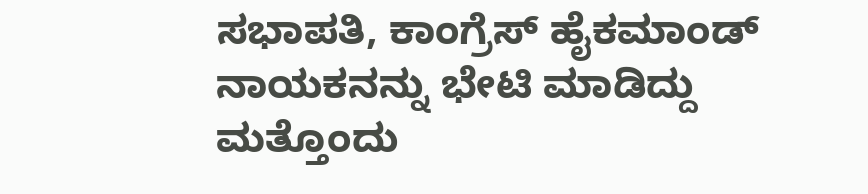ಸಭಾಪತಿ, ಕಾಂಗ್ರೆಸ್ ಹೈಕಮಾಂಡ್ ನಾಯಕನನ್ನು ಭೇಟಿ ಮಾಡಿದ್ದು ಮತ್ತೊಂದು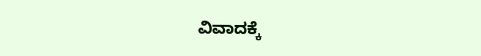ವಿವಾದಕ್ಕೆ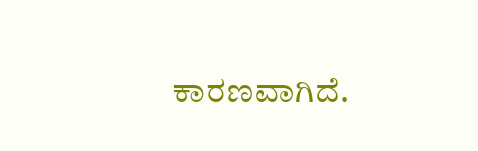ಕಾರಣವಾಗಿದೆ.